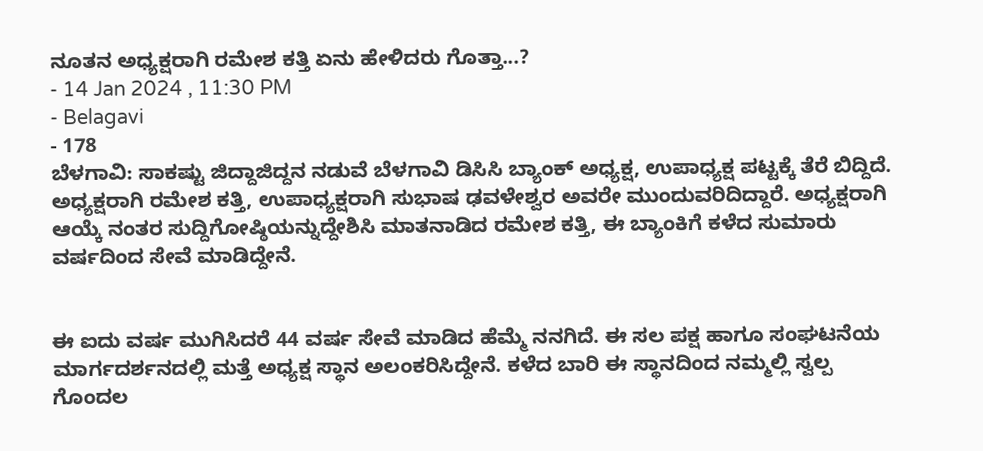ನೂತನ ಅಧ್ಯಕ್ಷರಾಗಿ ರಮೇಶ ಕತ್ತಿ ಏನು ಹೇಳಿದರು ಗೊತ್ತಾ...?
- 14 Jan 2024 , 11:30 PM
- Belagavi
- 178
ಬೆಳಗಾವಿ: ಸಾಕಷ್ಟು ಜಿದ್ದಾಜಿದ್ದನ ನಡುವೆ ಬೆಳಗಾವಿ ಡಿಸಿಸಿ ಬ್ಯಾಂಕ್ ಅಧ್ಯಕ್ಷ, ಉಪಾಧ್ಯಕ್ಷ ಪಟ್ಟಕ್ಕೆ ತೆರೆ ಬಿದ್ದಿದೆ. ಅಧ್ಯಕ್ಷರಾಗಿ ರಮೇಶ ಕತ್ತಿ, ಉಪಾಧ್ಯಕ್ಷರಾಗಿ ಸುಭಾಷ ಢವಳೇಶ್ವರ ಅವರೇ ಮುಂದುವರಿದಿದ್ದಾರೆ. ಅಧ್ಯಕ್ಷರಾಗಿ ಆಯ್ಕೆ ನಂತರ ಸುದ್ದಿಗೋಷ್ಠಿಯನ್ನುದ್ದೇಶಿಸಿ ಮಾತನಾಡಿದ ರಮೇಶ ಕತ್ತಿ, ಈ ಬ್ಯಾಂಕಿಗೆ ಕಳೆದ ಸುಮಾರು ವರ್ಷದಿಂದ ಸೇವೆ ಮಾಡಿದ್ದೇನೆ.


ಈ ಐದು ವರ್ಷ ಮುಗಿಸಿದರೆ 44 ವರ್ಷ ಸೇವೆ ಮಾಡಿದ ಹೆಮ್ಮೆ ನನಗಿದೆ. ಈ ಸಲ ಪಕ್ಷ ಹಾಗೂ ಸಂಘಟನೆಯ ಮಾರ್ಗದರ್ಶನದಲ್ಲಿ ಮತ್ತೆ ಅಧ್ಯಕ್ಷ ಸ್ಥಾನ ಅಲಂಕರಿಸಿದ್ದೇನೆ. ಕಳೆದ ಬಾರಿ ಈ ಸ್ಥಾನದಿಂದ ನಮ್ಮಲ್ಲಿ ಸ್ವಲ್ಪ ಗೊಂದಲ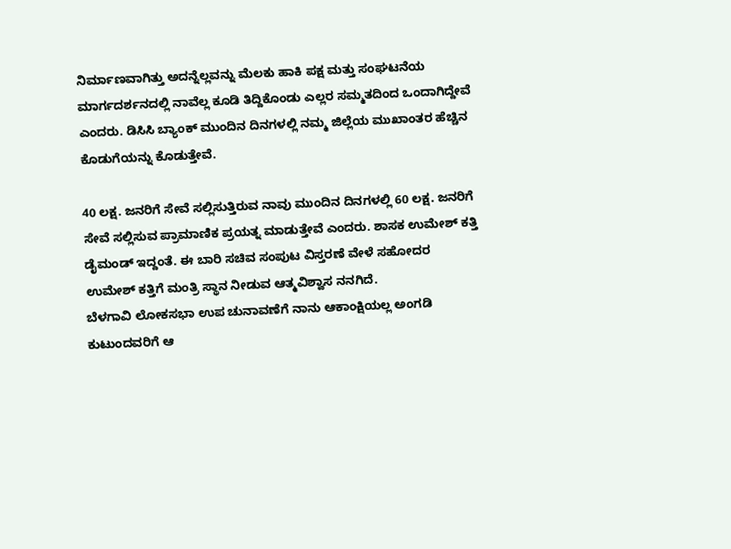ನಿರ್ಮಾಣವಾಗಿತ್ತು ಅದನ್ನೆಲ್ಲವನ್ನು ಮೆಲಕು ಹಾಕಿ ಪಕ್ಷ ಮತ್ತು ಸಂಘಟನೆಯ ಮಾರ್ಗದರ್ಶನದಲ್ಲಿ ನಾವೆಲ್ಲ ಕೂಡಿ ತಿದ್ದಿಕೊಂಡು ಎಲ್ಲರ ಸಮ್ಮತದಿಂದ ಒಂದಾಗಿದ್ದೇವೆ ಎಂದರು. ಡಿಸಿಸಿ ಬ್ಯಾಂಕ್ ಮುಂದಿನ ದಿನಗಳಲ್ಲಿ ನಮ್ಮ ಜಿಲ್ಲೆಯ ಮುಖಾಂತರ ಹೆಚ್ಚಿನ ಕೊಡುಗೆಯನ್ನು ಕೊಡುತ್ತೇವೆ.

40 ಲಕ್ಷ. ಜನರಿಗೆ ಸೇವೆ ಸಲ್ಲಿಸುತ್ತಿರುವ ನಾವು ಮುಂದಿನ ದಿನಗಳಲ್ಲಿ 60 ಲಕ್ಷ. ಜನರಿಗೆ ಸೇವೆ ಸಲ್ಲಿಸುವ ಪ್ರಾಮಾಣಿಕ ಪ್ರಯತ್ನ ಮಾಡುತ್ತೇವೆ ಎಂದರು. ಶಾಸಕ ಉಮೇಶ್ ಕತ್ತಿ ಡೈಮಂಡ್ ಇದ್ದಂತೆ. ಈ ಬಾರಿ ಸಚಿವ ಸಂಪುಟ ವಿಸ್ತರಣೆ ವೇಳೆ ಸಹೋದರ ಉಮೇಶ್ ಕತ್ತಿಗೆ ಮಂತ್ರಿ ಸ್ಥಾನ ನೀಡುವ ಆತ್ಮವಿಶ್ವಾಸ ನನಗಿದೆ.
ಬೆಳಗಾವಿ ಲೋಕಸಭಾ ಉಪ ಚುನಾವಣೆಗೆ ನಾನು ಆಕಾಂಕ್ಷಿಯಲ್ಲ ಅಂಗಡಿ ಕುಟುಂದವರಿಗೆ ಆ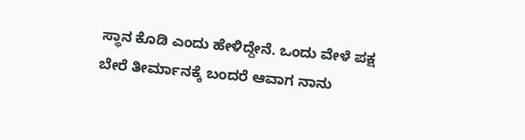ಸ್ಥಾನ ಕೊಡಿ ಎಂದು ಹೇಳಿದ್ದೇನೆ. ಒಂದು ವೇಳೆ ಪಕ್ಷ ಬೇರೆ ತೀರ್ಮಾನಕ್ಕೆ ಬಂದರೆ ಆವಾಗ ನಾನು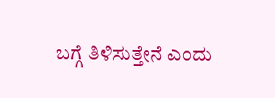ಬಗ್ಗೆ ತಿಳಿಸುತ್ತೇನೆ ಎಂದು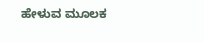ಹೇಳುವ ಮೂಲಕ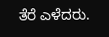ತೆರೆ ಎಳೆದರು.